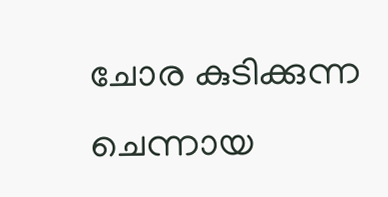ചോര കുടിക്കുന്ന ചെന്നായ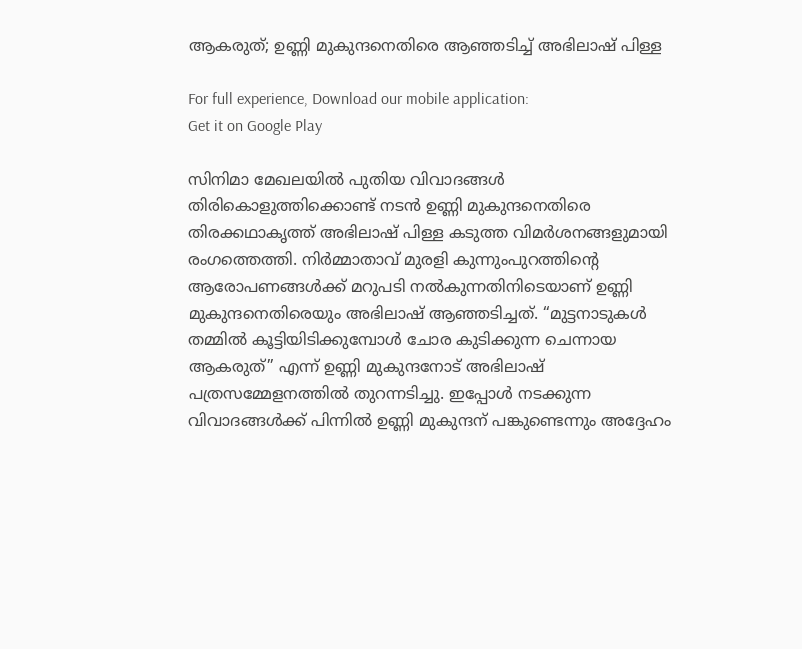ആകരുത്; ഉണ്ണി മുകുന്ദനെതിരെ ആഞ്ഞടിച്ച് അഭിലാഷ് പിള്ള

For full experience, Download our mobile application:
Get it on Google Play

സിനിമാ മേഖലയിൽ പുതിയ വിവാദങ്ങൾ തിരികൊളുത്തിക്കൊണ്ട് നടൻ ഉണ്ണി മുകുന്ദനെതിരെ തിരക്കഥാകൃത്ത് അഭിലാഷ് പിള്ള കടുത്ത വിമർശനങ്ങളുമായി രംഗത്തെത്തി. നിർമ്മാതാവ് മുരളി കുന്നുംപുറത്തിന്റെ ആരോപണങ്ങൾക്ക് മറുപടി നൽകുന്നതിനിടെയാണ് ഉണ്ണി മുകുന്ദനെതിരെയും അഭിലാഷ് ആഞ്ഞടിച്ചത്. “മുട്ടനാടുകൾ തമ്മിൽ കൂട്ടിയിടിക്കുമ്പോൾ ചോര കുടിക്കുന്ന ചെന്നായ ആകരുത്” എന്ന് ഉണ്ണി മുകുന്ദനോട് അഭിലാഷ് പത്രസമ്മേളനത്തിൽ തുറന്നടിച്ചു. ഇപ്പോൾ നടക്കുന്ന വിവാദങ്ങൾക്ക് പിന്നിൽ ഉണ്ണി മുകുന്ദന് പങ്കുണ്ടെന്നും അദ്ദേഹം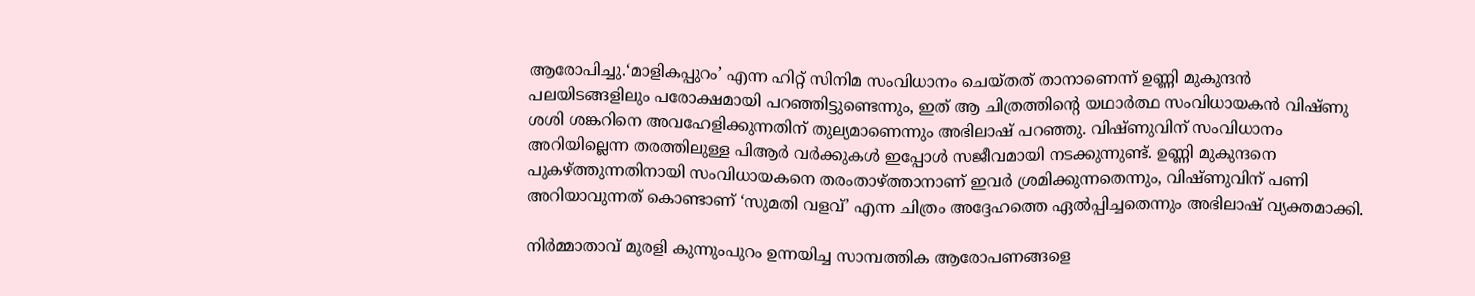ആരോപിച്ചു.‘മാളികപ്പുറം’ എന്ന ഹിറ്റ് സിനിമ സംവിധാനം ചെയ്തത് താനാണെന്ന് ഉണ്ണി മുകുന്ദൻ പലയിടങ്ങളിലും പരോക്ഷമായി പറഞ്ഞിട്ടുണ്ടെന്നും, ഇത് ആ ചിത്രത്തിന്റെ യഥാർത്ഥ സംവിധായകൻ വിഷ്ണു ശശി ശങ്കറിനെ അവഹേളിക്കുന്നതിന് തുല്യമാണെന്നും അഭിലാഷ് പറഞ്ഞു. വിഷ്ണുവിന് സംവിധാനം അറിയില്ലെന്ന തരത്തിലുള്ള പിആർ വർക്കുകൾ ഇപ്പോൾ സജീവമായി നടക്കുന്നുണ്ട്. ഉണ്ണി മുകുന്ദനെ പുകഴ്ത്തുന്നതിനായി സംവിധായകനെ തരംതാഴ്ത്താനാണ് ഇവർ ശ്രമിക്കുന്നതെന്നും, വിഷ്ണുവിന് പണി അറിയാവുന്നത് കൊണ്ടാണ് ‘സുമതി വളവ്’ എന്ന ചിത്രം അദ്ദേഹത്തെ ഏൽപ്പിച്ചതെന്നും അഭിലാഷ് വ്യക്തമാക്കി.

നിർമ്മാതാവ് മുരളി കുന്നുംപുറം ഉന്നയിച്ച സാമ്പത്തിക ആരോപണങ്ങളെ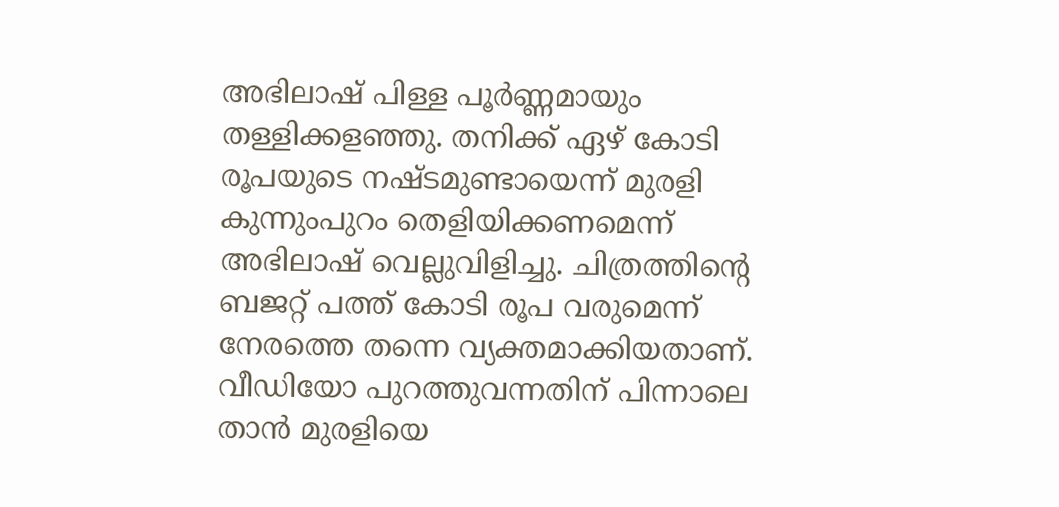അഭിലാഷ് പിള്ള പൂർണ്ണമായും തള്ളിക്കളഞ്ഞു. തനിക്ക് ഏഴ് കോടി രൂപയുടെ നഷ്ടമുണ്ടായെന്ന് മുരളി കുന്നുംപുറം തെളിയിക്കണമെന്ന് അഭിലാഷ് വെല്ലുവിളിച്ചു. ചിത്രത്തിന്റെ ബജറ്റ് പത്ത് കോടി രൂപ വരുമെന്ന് നേരത്തെ തന്നെ വ്യക്തമാക്കിയതാണ്. വീഡിയോ പുറത്തുവന്നതിന് പിന്നാലെ താൻ മുരളിയെ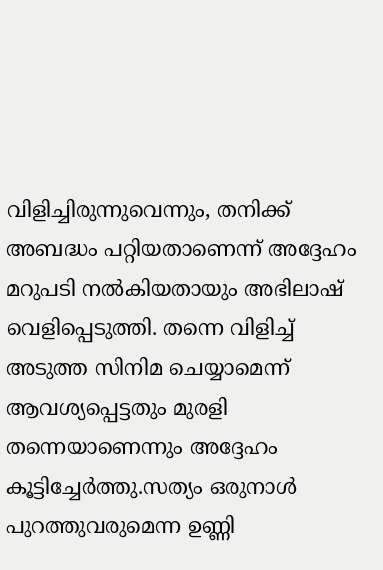വിളിച്ചിരുന്നുവെന്നും, തനിക്ക് അബദ്ധം പറ്റിയതാണെന്ന് അദ്ദേഹം മറുപടി നൽകിയതായും അഭിലാഷ് വെളിപ്പെടുത്തി. തന്നെ വിളിച്ച് അടുത്ത സിനിമ ചെയ്യാമെന്ന് ആവശ്യപ്പെട്ടതും മുരളി തന്നെയാണെന്നും അദ്ദേഹം കൂട്ടിച്ചേർത്തു.സത്യം ഒരുനാൾ പുറത്തുവരുമെന്ന ഉണ്ണി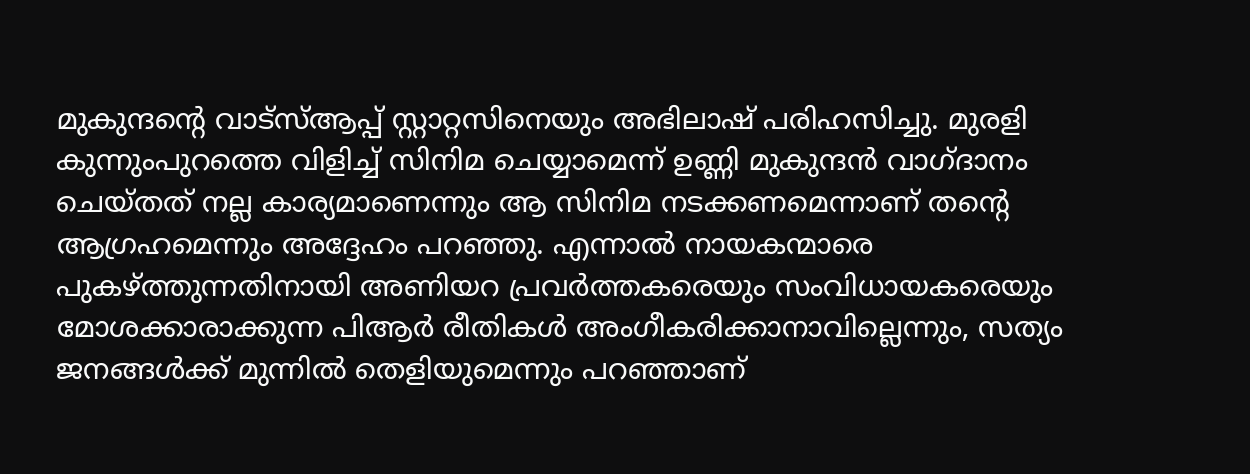മുകുന്ദന്റെ വാട്‌സ്ആപ്പ് സ്റ്റാറ്റസിനെയും അഭിലാഷ് പരിഹസിച്ചു. മുരളി കുന്നുംപുറത്തെ വിളിച്ച് സിനിമ ചെയ്യാമെന്ന് ഉണ്ണി മുകുന്ദൻ വാഗ്ദാനം ചെയ്തത് നല്ല കാര്യമാണെന്നും ആ സിനിമ നടക്കണമെന്നാണ് തന്റെ ആഗ്രഹമെന്നും അദ്ദേഹം പറഞ്ഞു. എന്നാൽ നായകന്മാരെ പുകഴ്ത്തുന്നതിനായി അണിയറ പ്രവർത്തകരെയും സംവിധായകരെയും മോശക്കാരാക്കുന്ന പിആർ രീതികൾ അംഗീകരിക്കാനാവില്ലെന്നും, സത്യം ജനങ്ങൾക്ക് മുന്നിൽ തെളിയുമെന്നും പറഞ്ഞാണ്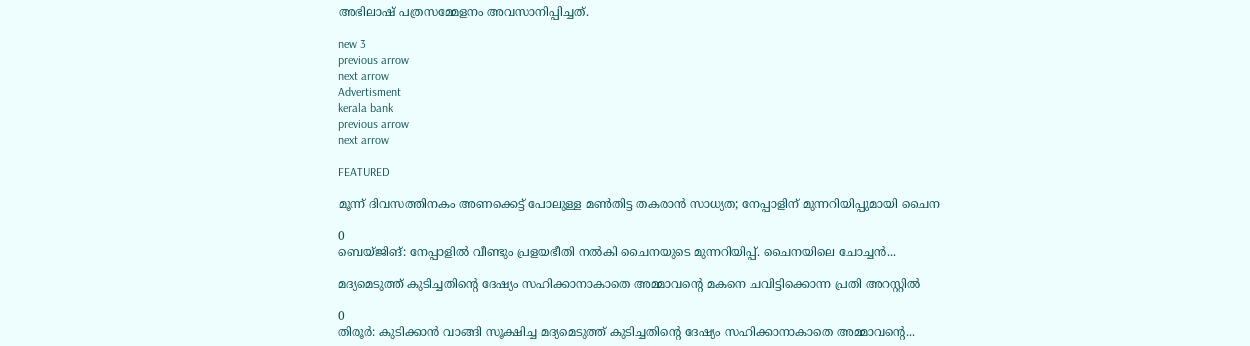അഭിലാഷ് പത്രസമ്മേളനം അവസാനിപ്പിച്ചത്.

new 3
previous arrow
next arrow
Advertisment
kerala bank
previous arrow
next arrow

FEATURED

മൂന്ന് ദിവസത്തിനകം അണക്കെട്ട് പോലുള്ള മൺതിട്ട തകരാൻ സാധ്യത; നേപ്പാളിന് മുന്നറിയിപ്പുമായി ചൈന

0
ബെയ്ജിങ്: നേപ്പാളില്‍ വീണ്ടും പ്രളയഭീതി നൽകി ചൈനയുടെ മുന്നറിയിപ്പ്. ചൈനയിലെ ചോച്ചന്‍...

മദ്യമെടുത്ത് കുടിച്ചതിന്റെ ദേഷ്യം സഹിക്കാനാകാതെ അമ്മാവന്റെ മകനെ ചവിട്ടിക്കൊന്ന പ്രതി അറസ്റ്റിൽ

0
തിരൂർ: കുടിക്കാൻ വാങ്ങി സൂക്ഷിച്ച മദ്യമെടുത്ത് കുടിച്ചതിന്റെ ദേഷ്യം സഹിക്കാനാകാതെ അമ്മാവന്റെ...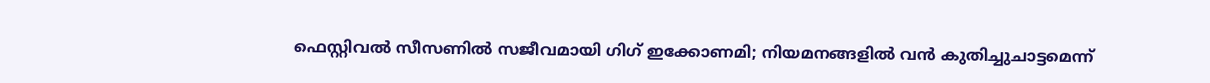ഫെസ്റ്റിവൽ സീസണിൽ സജീവമായി ഗിഗ് ഇക്കോണമി; നിയമനങ്ങളിൽ വൻ കുതിച്ചുചാട്ടമെന്ന്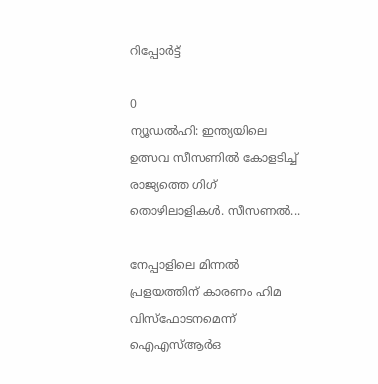റിപ്പോർട്ട്

0
ന്യൂഡല്‍ഹി: ഇന്ത്യയിലെ ഉത്സവ സീസണില്‍ കോളടിച്ച് രാജ്യത്തെ ഗിഗ് തൊഴിലാളികള്‍. സീസണല്‍...

നേപ്പാളിലെ മിന്നൽ പ്രളയത്തിന് കാരണം ഹിമ വിസ്ഫോടനമെന്ന് ഐഎസ്ആർഒ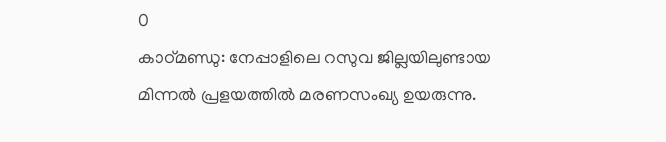0
കാഠ്മണ്ഡു: നേപ്പാളിലെ റസുവ ജില്ലയിലുണ്ടായ മിന്നൽ പ്രളയത്തിൽ മരണസംഖ്യ ഉയരുന്നു.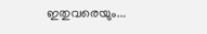ഇതുവരെയും...